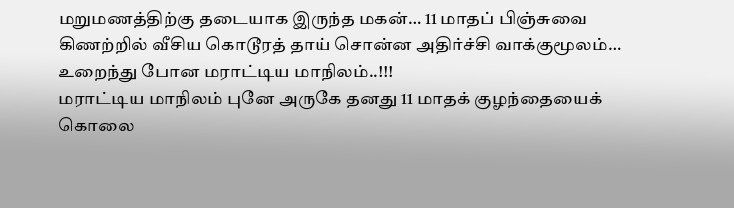மறுமணத்திற்கு தடையாக இருந்த மகன்… 11 மாதப் பிஞ்சுவை கிணற்றில் வீசிய கொடூரத் தாய் சொன்ன அதிர்ச்சி வாக்குமூலம்… உறைந்து போன மராட்டிய மாநிலம்..!!!
மராட்டிய மாநிலம் புனே அருகே தனது 11 மாதக் குழந்தையைக் கொலை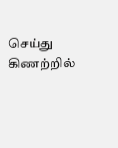செய்து கிணற்றில்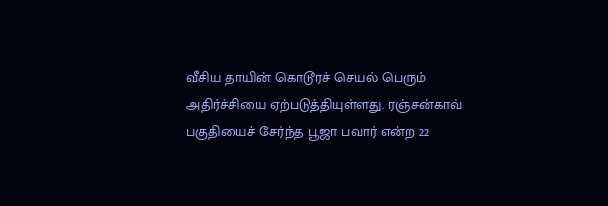வீசிய தாயின் கொடூரச் செயல் பெரும் அதிர்ச்சியை ஏற்படுத்தியுள்ளது. ரஞ்சன்காவ் பகுதியைச் சேர்ந்த பூஜா பவார் என்ற 22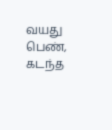வயது பெண், கடந்த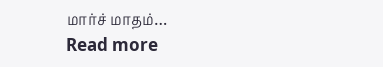மார்ச் மாதம்…
Read more